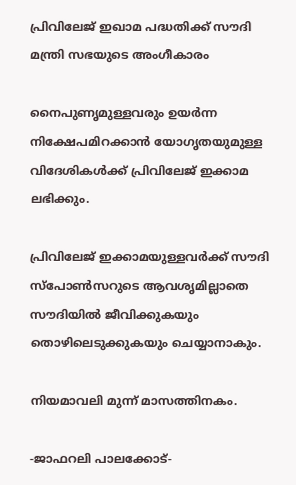പ്രിവിലേജ് ഇഖാമ പദ്ധതിക്ക് സൗദി മന്ത്രി സഭയുടെ അംഗീകാരം

നൈപുണൃമുള്ളവരും ഉയര്‍ന്ന നിക്ഷേപമിറക്കാന്‍ യോഗൃതയുമുള്ള വിദേശികള്‍ക്ക് പ്രിവിലേജ് ഇക്കാമ ലഭിക്കും.

പ്രിവിലേജ് ഇക്കാമയുള്ളവര്‍ക്ക് സൗദി സ്‌പോണ്‍സറുടെ ആവശൃമില്ലാതെ സൗദിയില്‍ ജീവിക്കുകയും തൊഴിലെടുക്കുകയും ചെയ്യാനാകും.

നിയമാവലി മുന്ന് മാസത്തിനകം.

-ജാഫറലി പാലക്കോട്-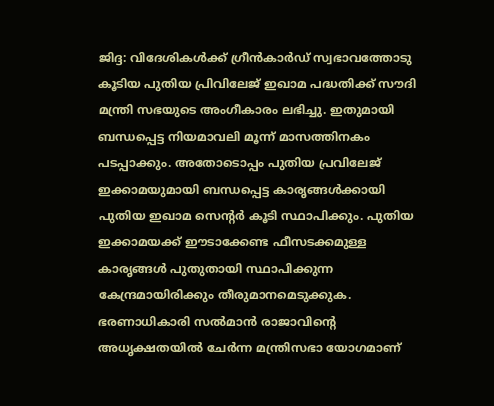ജിദ്ദ: വിദേശികള്‍ക്ക് ഗ്രീന്‍കാര്‍ഡ് സ്വഭാവത്തോടു കൂടിയ പുതിയ പ്രിവിലേജ് ഇഖാമ പദ്ധതിക്ക് സൗദി മന്ത്രി സഭയുടെ അംഗീകാരം ലഭിച്ചു. ഇതുമായി ബന്ധപ്പെട്ട നിയമാവലി മൂന്ന് മാസത്തിനകം പടപ്പാക്കും. അതോടൊപ്പം പുതിയ പ്രവിലേജ് ഇക്കാമയുമായി ബന്ധപ്പെട്ട കാരൃങ്ങള്‍ക്കായി പുതിയ ഇഖാമ സെന്റര്‍ കൂടി സ്ഥാപിക്കും. പുതിയ ഇക്കാമയക്ക് ഈടാക്കേണ്ട ഫീസടക്കമുള്ള കാരൃങ്ങള്‍ പുതുതായി സ്ഥാപിക്കുന്ന കേന്ദ്രമായിരിക്കും തീരുമാനമെടുക്കുക. ഭരണാധികാരി സല്‍മാന്‍ രാജാവിന്റെ അധൃക്ഷതയില്‍ ചേര്‍ന്ന മന്ത്രിസഭാ യോഗമാണ്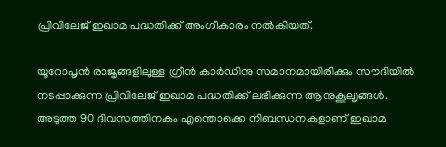പ്രിവിലേജ് ഇഖാമ പദ്ധതിക്ക് അംഗീകാരം നല്‍കിയത്.

യൂറോപൃന്‍ രാജൃങ്ങളിലുള്ള ഗ്രീന്‍ കാര്‍ഡിനു സമാനമായിരിക്കും സൗദിയില്‍ നടപ്പാക്കുന്ന പ്രിവിലേജ് ഇഖാമ പദ്ധതിക്ക് ലഭിക്കുന്ന ആനുകൂലൃങ്ങള്‍. അടുത്ത 90 ദിവസത്തിനകം എന്തൊക്കെ നിബന്ധനകളാണ് ഇഖാമ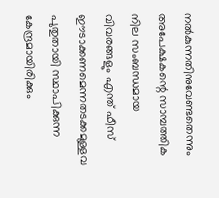നല്‍കുന്നതിനുവേണ്ടതെന്നും അപേക്ഷകന്റെ സാമ്പത്തിക നില സംബന്ധമായ വിവരങ്ങളും എന്ത് ഫീസ് ഈടാക്കണമെന്നതടക്കമുള്ളവ പുതുതായി സ്ഥാപിക്കുന്ന കേന്ദ്രമായിരിക്കും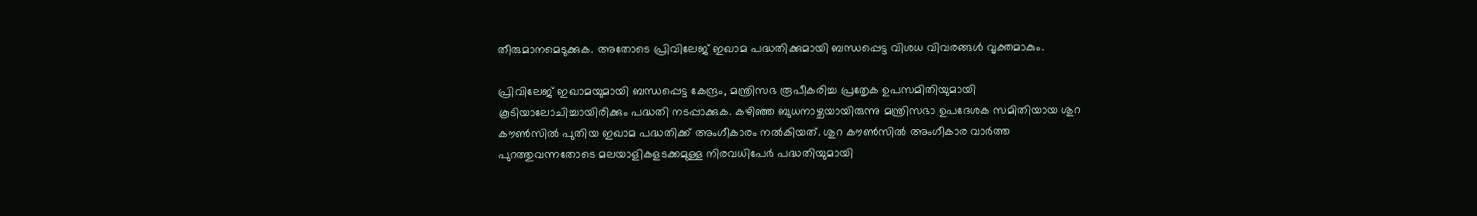തീരുമാനമെടുക്കുക. അതോടെ പ്രിവിലേജ് ഇഖാമ പദ്ധതിക്കുമായി ബന്ധപ്പെട്ട വിശധ വിവരങ്ങള്‍ വൃക്തമാകും.

പ്രിവിലേജ് ഇഖാമയുമായി ബന്ധപ്പെട്ട കേന്ദ്രം, മന്ത്രിസഭ രൂപീകരിച്ച പ്രതേൃക ഉപസമിതിയുമായി കൂടിയാലോചിച്ചായിരിക്കും പദ്ധതി നടപ്പാക്കുക. കഴിഞ്ഞ ബുധനാഴ്ചയായിരുന്നു മന്ത്രിസഭാ ഉപദേശക സമിതിയായ ശുറ കൗണ്‍സില്‍ പുതിയ ഇഖാമ പദ്ധതിക്ക് അംഗീകാരം നല്‍കിയത്. ശുറ കൗണ്‍സില്‍ അംഗീകാര വാര്‍ത്ത പുറത്തുവന്നതോടെ മലയാളികളടക്കമുള്ള നിരവധിപേര്‍ പദ്ധതിയുമായി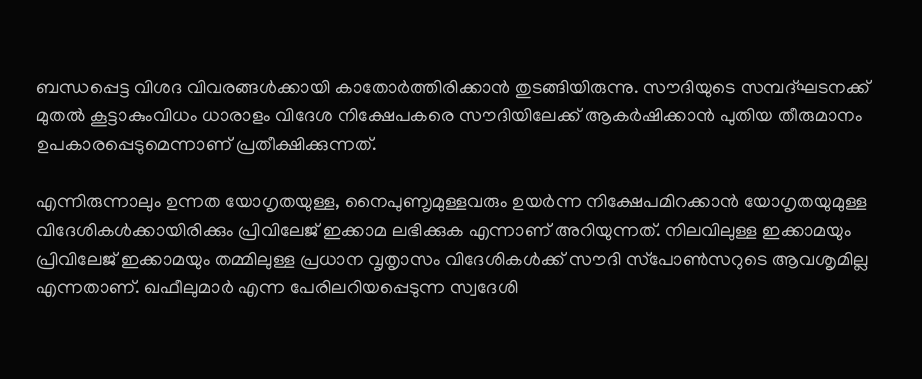ബന്ധപ്പെട്ട വിശദ വിവരങ്ങള്‍ക്കായി കാതോര്‍ത്തിരിക്കാന്‍ തുടങ്ങിയിരുന്നു. സൗദിയുടെ സമ്പദ്ഘടനക്ക് മുതല്‍ കൂട്ടാകുംവിധം ധാരാളം വിദേശ നിക്ഷേപകരെ സൗദിയിലേക്ക് ആകര്‍ഷിക്കാന്‍ പുതിയ തീരുമാനം ഉപകാരപ്പെടുമെന്നാണ് പ്രതീക്ഷിക്കുന്നത്.

എന്നിരുന്നാലും ഉന്നത യോഗൃതയുള്ള, നൈപുണൃമുള്ളവരും ഉയര്‍ന്ന നിക്ഷേപമിറക്കാന്‍ യോഗൃതയുമുള്ള വിദേശികള്‍ക്കായിരിക്കും പ്രിവിലേജ് ഇക്കാമ ലഭിക്കുക എന്നാണ് അറിയുന്നത്. നിലവിലുള്ള ഇക്കാമയും പ്രിവിലേജ് ഇക്കാമയും തമ്മിലുള്ള പ്രധാന വൃതൃാസം വിദേശികള്‍ക്ക് സൗദി സ്‌പോണ്‍സറുടെ ആവശൃമില്ല എന്നതാണ്. ഖഫീലുമാര്‍ എന്ന പേരിലറിയപ്പെടുന്ന സ്വദേശി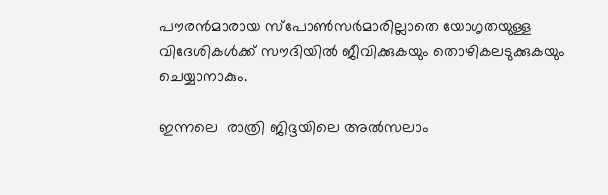പൗരന്‍മാരായ സ്‌പോണ്‍സര്‍മാരില്ലാതെ യോഗൃതയുള്ള വിദേശികള്‍ക്ക് സൗദിയില്‍ ജീവിക്കുകയും തൊഴികലടുക്കുകയും ചെയ്യാനാകും.

ഇന്നലെ  രാത്രി ജിദ്ദയിലെ അല്‍സലാം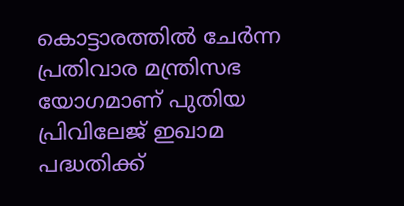കൊട്ടാരത്തില്‍ ചേര്‍ന്ന പ്രതിവാര മന്ത്രിസഭ യോഗമാണ് പുതിയ പ്രിവിലേജ് ഇഖാമ പദ്ധതിക്ക്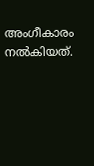അംഗീകാരം നല്‍കിയത്.